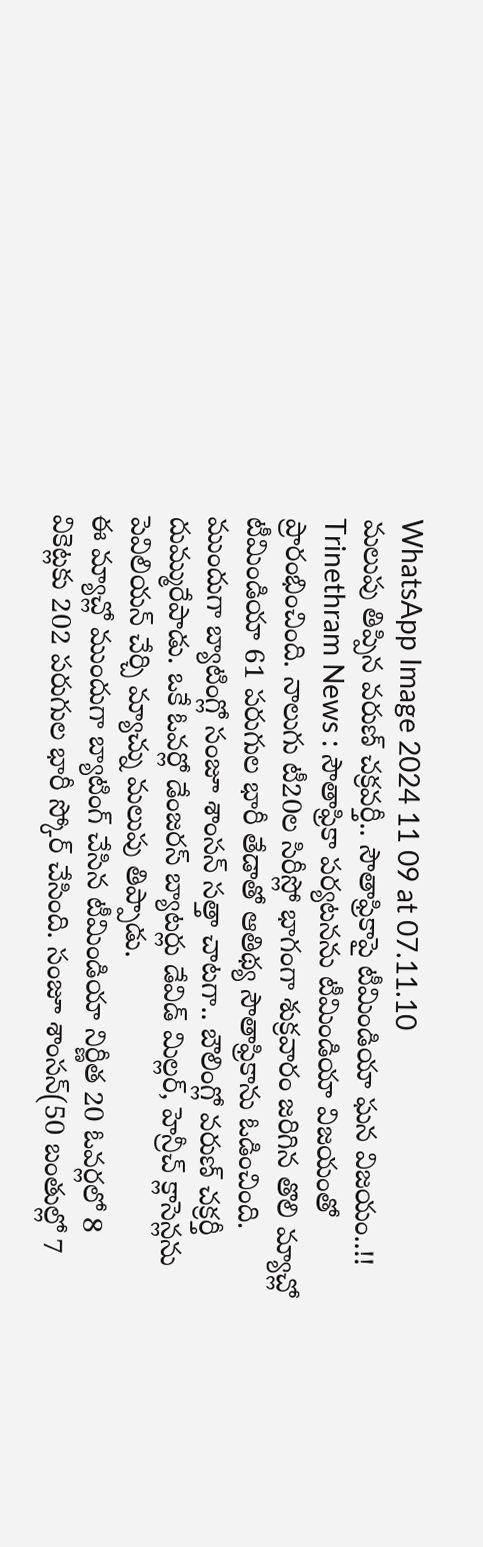WhatsApp Image 2024 11 09 at 07.11.10
మలుపు తిప్పిన వరుణ్ చక్రవర్తీ.. సౌతాఫ్రికాపై టీమిండియా ఘన విజయం..!!
Trinethram News : సౌతాఫ్రికా పర్యటనను టీమిండియా విజయంతో ప్రారంభించింది. నాలుగు టీ20ల సిరీస్లో భాగంగా శుక్రవారం జరిగిన తొలి మ్యాచ్లో టీమిండియా 61 పరుగుల భారీ తేడాతో ఆతిథ్య సౌతాఫ్రికాను ఓడించింది.
ముందుగా బ్యాటింగ్లో సంజూ శాంసన్ సత్తా చాటగా.. బౌలింగ్లో వరుణ్ చక్రర్తీ దుమ్మురేపాడు. ఒకే ఓవర్లో డేంజరస్ బ్యాటర్లు డేవిడ్ మిల్లర్, హెన్రీచ్ క్లాసెన్లను పెవిలియన్ చేర్చి మ్యాచ్ను మలుపు తిప్పాడు.
ఈ మ్యాచ్లో ముందుగా బ్యాటింగ్ చేసిన టీమిండియా నిర్ణీత 20 ఓవర్లలో 8 వికెట్లకు 202 పరుగుల భారీ స్కోర్ చేసింది. సంజూ శాంసన్(50 బంతుల్లో 7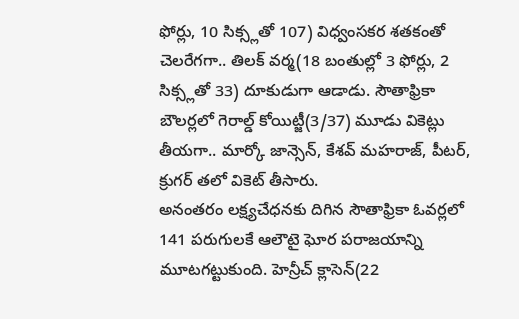ఫోర్లు, 10 సిక్స్లతో 107) విధ్వంసకర శతకంతో చెలరేగగా.. తిలక్ వర్మ(18 బంతుల్లో 3 ఫోర్లు, 2 సిక్స్లతో 33) దూకుడుగా ఆడాడు. సౌతాఫ్రికా బౌలర్లలో గెరాల్డ్ కోయిట్జీ(3/37) మూడు వికెట్లు తీయగా.. మార్కో జాన్సెన్, కేశవ్ మహరాజ్, పీటర్, క్రుగర్ తలో వికెట్ తీసారు.
అనంతరం లక్ష్యచేధనకు దిగిన సౌతాఫ్రికా ఓవర్లలో 141 పరుగులకే ఆలౌటై ఘోర పరాజయాన్ని మూటగట్టుకుంది. హెన్రీచ్ క్లాసెన్(22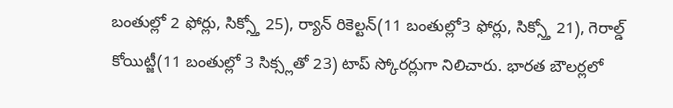బంతుల్లో 2 ఫోర్లు, సిక్స్తో 25), ర్యాన్ రికెల్టన్(11 బంతుల్లో3 ఫోర్లు, సిక్స్తో 21), గెరాల్డ్ కోయిట్జీ(11 బంతుల్లో 3 సిక్స్లతో 23) టాప్ స్కోరర్లుగా నిలిచారు. భారత బౌలర్లలో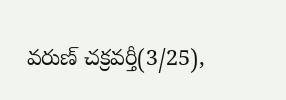వరుణ్ చక్రవర్తీ(3/25),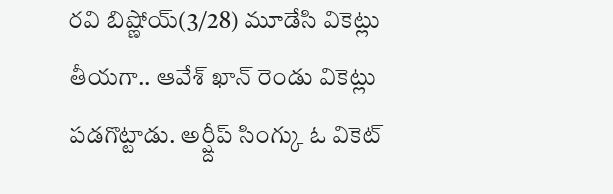రవి బిష్ణోయ్(3/28) మూడేసి వికెట్లు తీయగా.. ఆవేశ్ ఖాన్ రెండు వికెట్లు పడగొట్టాడు. అర్ష్దీప్ సింగ్కు ఓ వికెట్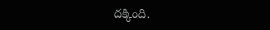దక్కింది.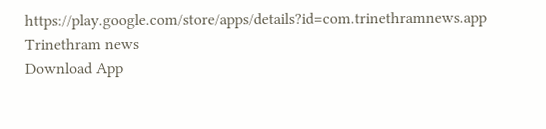https://play.google.com/store/apps/details?id=com.trinethramnews.app
Trinethram news
Download App